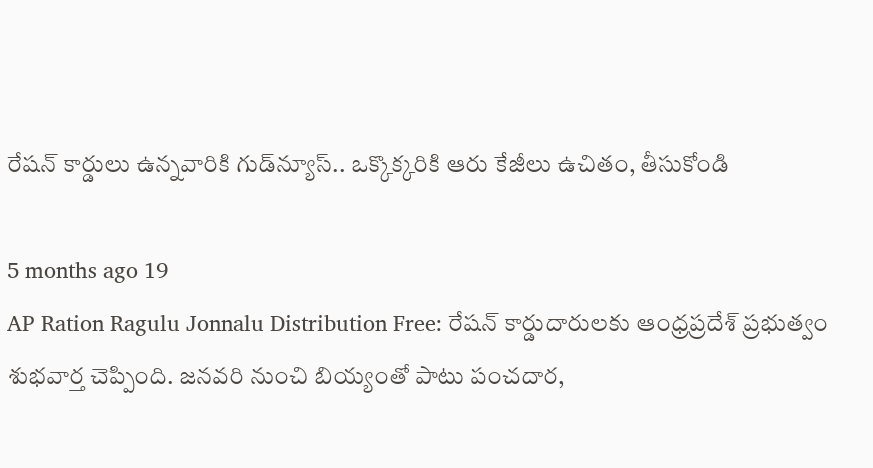రేషన్‌ కార్డులు ఉన్నవారికి గుడ్‌న్యూస్.. ఒక్కొక్కరికి ఆరు కేజీలు ఉచితం, తీసుకోండి

5 months ago 19
AP Ration Ragulu Jonnalu Distribution Free: రేషన్ కార్డుదారులకు ఆంధ్రప్రదేశ్ ప్రభుత్వం శుభవార్త చెప్పింది. జనవరి నుంచి బియ్యంతో పాటు పంచదార,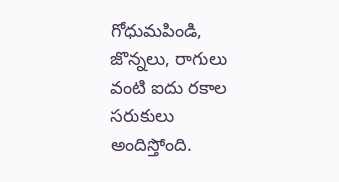గోధుమపిండి, జొన్నలు, రాగులు వంటి ఐదు రకాల సరుకులు అందిస్తోంది.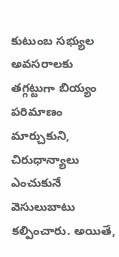కుటుంబ సభ్యుల అవసరాలకు తగ్గట్టుగా బియ్యం పరిమాణం మార్చుకుని, చిరుధాన్యాలు ఎంచుకునే వెసులుబాటు కల్పించారు. అయితే,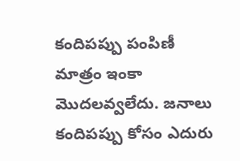కందిపప్పు పంపిణీ మాత్రం ఇంకా మొదలవ్వలేదు. జనాలు కందిపప్పు కోసం ఎదురు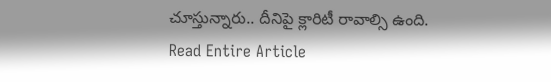చూస్తున్నారు.. దీనిపై క్లారిటీ రావాల్సి ఉంది.
Read Entire Article